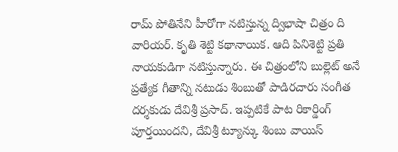రామ్ పోతినేని హీరోగా నటిస్తున్న ద్విభాషా చిత్రం ది వారియర్. కృతి శెట్టి కథానాయిక. ఆది పినిశెట్టి ప్రతి నాయకుడిగా నటిస్తున్నారు. ఈ చిత్రంలోని బుల్లెట్ అనే ప్రత్యేక గీతాన్ని నటుడు శింబుతో పాడిరచారు సంగీత దర్శకుడు దేవిశ్రీ ప్రసాద్. ఇప్పటికే పాట రికార్డింగ్ పూర్తయిందని, దేవిశ్రీ ట్యూన్కు శింబు వాయిస్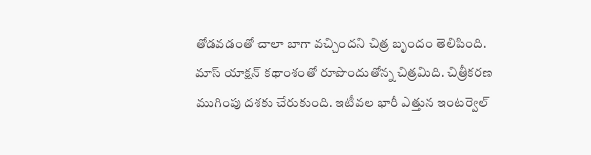తోడవడంతో చాలా బాగా వచ్చిందని చిత్ర బృందం తెలిపింది. మాస్ యాక్షన్ కథాంశంతో రూపొందుతోన్న చిత్రమిది. చిత్రీకరణ ముగింపు దశకు చేరుకుంది. ఇటీవల భారీ ఎత్తున ఇంటర్వెల్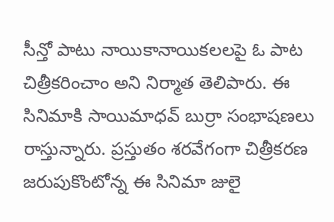సీన్తో పాటు నాయికానాయికలలపై ఓ పాట చిత్రీకరించాం అని నిర్మాత తెలిపారు. ఈ సినిమాకి సాయిమాధవ్ బుర్రా సంభాషణలు రాస్తున్నారు. ప్రస్తుతం శరవేగంగా చిత్రీకరణ జరుపుకొంటోన్న ఈ సినిమా జులై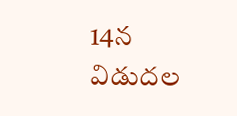14న విడుదల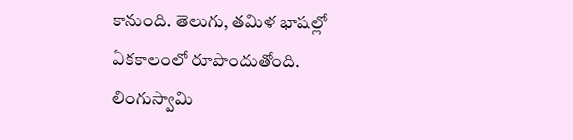కానుంది. తెలుగు, తమిళ భాషల్లో ఏకకాలంలో రూపొందుతోంది. లింగుస్వామి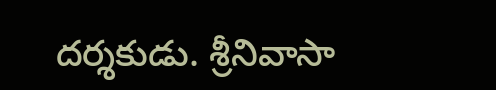దర్శకుడు. శ్రీనివాసా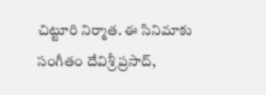చిట్టూరి నిర్మాత. ఈ సినిమాకు సంగీతం దేవిశ్రీ ప్రసాద్,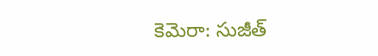కెమెరా: సుజీత్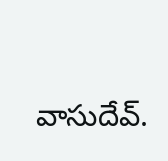వాసుదేవ్.